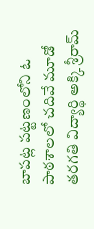బాపట్ల పట్టణంలోని ఓ పాఠశాలలో చదివే మూడో తరగతి విద్యార్థి అక్కి శ్రీరామ్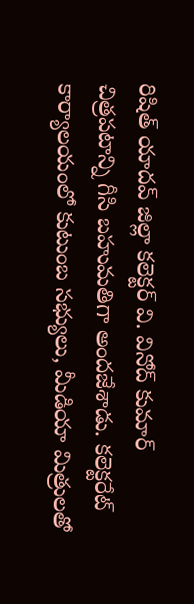రిషిత్ యాదవ్ జిల్లా కలెక్టర్ వి. వినోద్ కుమార్ చిత్రపటాన్ని గీసి బహుమతిగా అందజేశాడు. కలెక్టరేట్ కార్యాలయంలో కుటుంబ సభ్యులు, మీడియా మిత్రులతో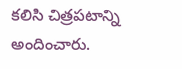కలిసి చిత్రపటాన్ని అందించారు.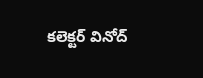కలెక్టర్ వినోద్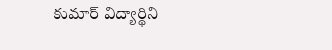కుమార్ విద్యార్థిని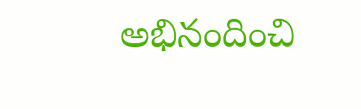అభినందించి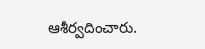ఆశీర్వదించారు.